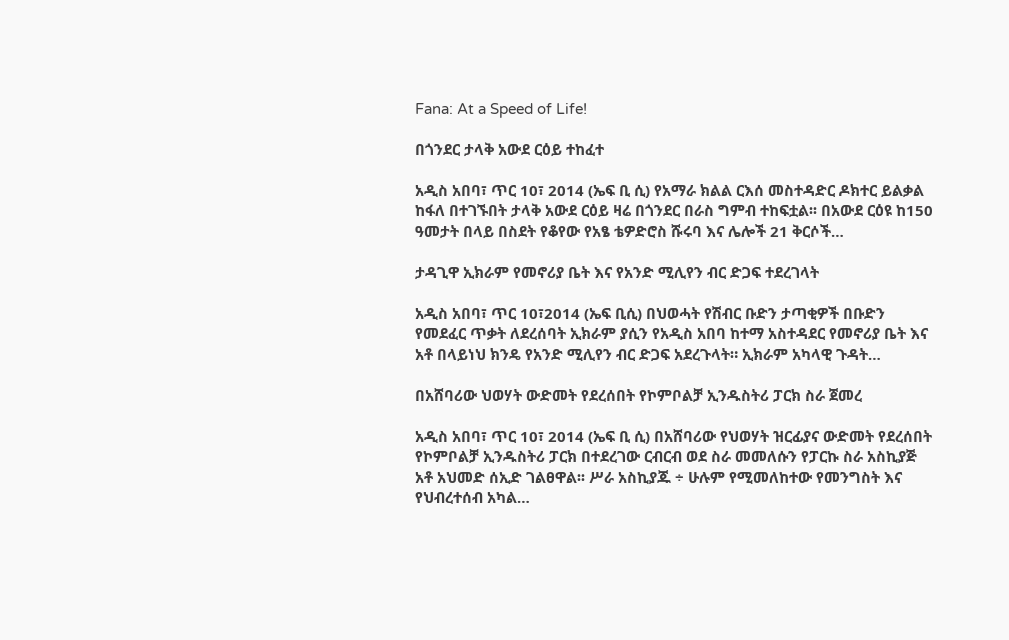Fana: At a Speed of Life!

በጎንደር ታላቅ አውደ ርዕይ ተከፈተ

አዲስ አበባ፣ ጥር 10፣ 2014 (ኤፍ ቢ ሲ) የአማራ ክልል ርእሰ መስተዳድር ዶክተር ይልቃል ከፋለ በተገኙበት ታላቅ አውደ ርዕይ ዛሬ በጎንደር በራስ ግምብ ተከፍቷል፡፡ በአውደ ርዕዩ ከ150 ዓመታት በላይ በስደት የቆየው የአፄ ቴዎድሮስ ሹሩባ እና ሌሎች 21 ቅርሶች…

ታዳጊዋ ኢክራም የመኖሪያ ቤት እና የአንድ ሚሊየን ብር ድጋፍ ተደረገላት

አዲስ አበባ፣ ጥር 10፣2014 (ኤፍ ቢሲ) በህወሓት የሽብር ቡድን ታጣቂዎች በቡድን የመደፈር ጥቃት ለደረሰባት ኢክራም ያሲን የአዲስ አበባ ከተማ አስተዳደር የመኖሪያ ቤት እና አቶ በላይነህ ክንዴ የአንድ ሚሊየን ብር ድጋፍ አደረጉላት። ኢክራም አካላዊ ጉዳት…

በአሸባሪው ህወሃት ውድመት የደረሰበት የኮምቦልቻ ኢንዱስትሪ ፓርክ ስራ ጀመረ

አዲስ አበባ፣ ጥር 10፣ 2014 (ኤፍ ቢ ሲ) በአሸባሪው የህወሃት ዝርፊያና ውድመት የደረሰበት የኮምቦልቻ ኢንዱስትሪ ፓርክ በተደረገው ርብርብ ወደ ስራ መመለሱን የፓርኩ ስራ አስኪያጅ አቶ አህመድ ሰኢድ ገልፀዋል፡፡ ሥራ አስኪያጁ ÷ ሁሉም የሚመለከተው የመንግስት እና የህብረተሰብ አካል…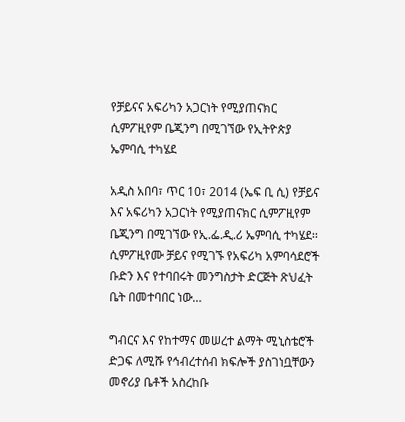የቻይናና አፍሪካን አጋርነት የሚያጠናክር ሲምፖዚየም ቤጂንግ በሚገኘው የኢትዮጵያ ኤምባሲ ተካሄደ

አዲስ አበባ፣ ጥር 10፣ 2014 (ኤፍ ቢ ሲ) የቻይና እና አፍሪካን አጋርነት የሚያጠናክር ሲምፖዚየም ቤጂንግ በሚገኘው የኢ.ፌ.ዲ.ሪ ኤምባሲ ተካሄደ፡፡ ሲምፖዚየሙ ቻይና የሚገኙ የአፍሪካ አምባሳደሮች ቡድን እና የተባበሩት መንግስታት ድርጅት ጽህፈት ቤት በመተባበር ነው…

ግብርና እና የከተማና መሠረተ ልማት ሚኒስቴሮች ድጋፍ ለሚሹ የኅብረተሰብ ክፍሎች ያስገነቧቸውን መኖሪያ ቤቶች አስረከቡ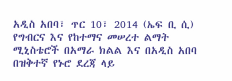አዲስ አበባ፣ ጥር 10፣ 2014 (ኤፍ ቢ ሲ) የግብርና እና የከተማና መሠረተ ልማት ሚኒስቴሮች በአማራ ክልል እና በአዲስ አበባ በዝቅተኛ የኑሮ ደረጃ ላይ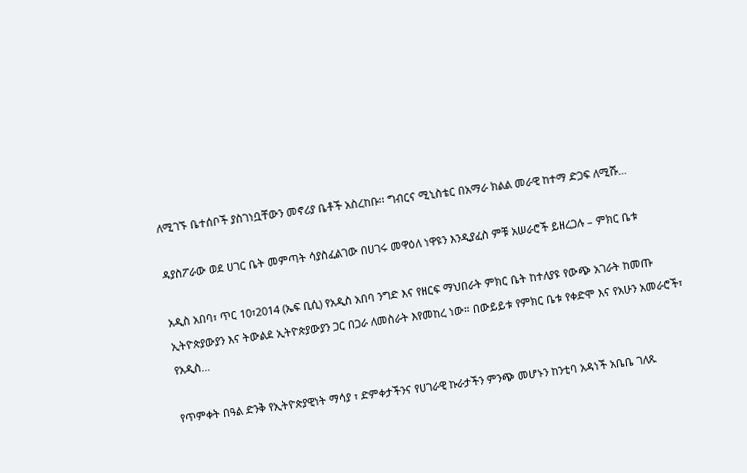ለሚገኙ ቤተሰቦች ያስገነቧቸውን መኖሪያ ቤቶች አስረከቡ፡፡ ግብርና ሚኒስቴር በአማራ ክልል መራዊ ከተማ ድጋፍ ለሚሹ…

ዳያስፖራው ወደ ሀገር ቤት መምጣት ሳያስፈልገው በሀገሩ መዋዕለ ነዋዩን እንዲያፈስ ምቹ አሠራሮች ይዘረጋሉ – ምክር ቤቱ

አዲስ አበባ፣ ጥር 10፣2014 (ኤፍ ቢሲ) የአዲስ አበባ ንግድ እና የዘርፍ ማህበራት ምክር ቤት ከተለያዩ የውጭ አገራት ከመጡ ኢትዮጵያውያን እና ትውልደ ኢትዮጵያውያን ጋር በጋራ ለመስራት እየመከረ ነው። በውይይቱ የምክር ቤቱ የቀድሞ እና የአሁን አመራሮች፣ የአዲስ…

የጥምቀት በዓል ድንቅ የኢትዮጵያዊነት ማሳያ ፣ ድምቀታችንና የሀገራዊ ኩራታችን ምንጭ መሆኑን ከንቲባ አዳነች አቤቤ ገለጹ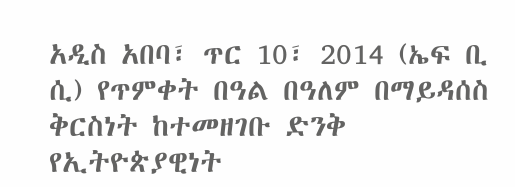አዲስ አበባ፣ ጥር 10፣ 2014 (ኤፍ ቢ ሲ) የጥምቀት በዓል በዓለም በማይዳሰስ ቅርስነት ከተመዘገቡ ድንቅ የኢትዮጵያዊነት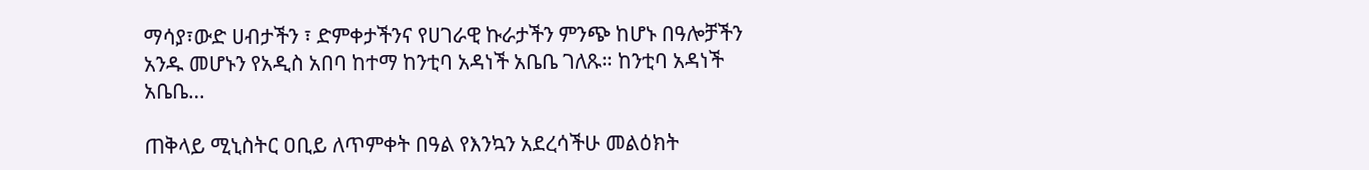ማሳያ፣ውድ ሀብታችን ፣ ድምቀታችንና የሀገራዊ ኩራታችን ምንጭ ከሆኑ በዓሎቻችን አንዱ መሆኑን የአዲስ አበባ ከተማ ከንቲባ አዳነች አቤቤ ገለጹ። ከንቲባ አዳነች አቤቤ…

ጠቅላይ ሚኒስትር ዐቢይ ለጥምቀት በዓል የእንኳን አደረሳችሁ መልዕክት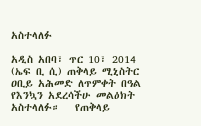አስተላለፉ

አዲስ አበባ፣ ጥር 10፣ 2014 (ኤፍ ቢ ሲ) ጠቅላይ ሚኒስትር ዐቢይ አሕመድ ለጥምቀት በዓል የእንኳን አደረሳችሁ መልዕክት አስተላለፉ።   የጠቅላይ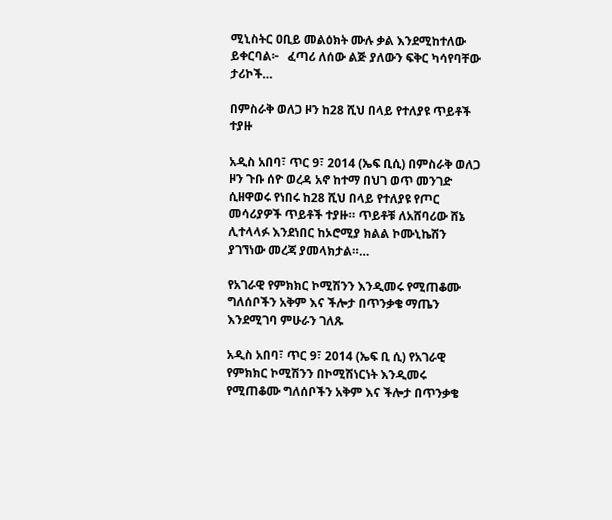ሚኒስትር ዐቢይ መልዕክት ሙሉ ቃል እንደሚከተለው ይቀርባል፦   ፈጣሪ ለሰው ልጅ ያለውን ፍቅር ካሳየባቸው ታሪኮች…

በምስራቅ ወለጋ ዞን ከ28 ሺህ በላይ የተለያዩ ጥይቶች ተያዙ

አዲስ አበባ፣ ጥር 9፣ 2014 (ኤፍ ቢሲ) በምስራቅ ወለጋ ዞን ጉቡ ሰዮ ወረዳ አኖ ከተማ በህገ ወጥ መንገድ ሲዘዋወሩ የነበሩ ከ28 ሺህ በላይ የተለያዩ የጦር መሳሪያዎች ጥይቶች ተያዙ። ጥይቶቹ ለአሸባሪው ሸኔ ሊተላላፉ እንደነበር ከኦሮሚያ ክልል ኮሙኒኬሽን ያገኘነው መረጃ ያመላክታል።…

የአገራዊ የምክክር ኮሚሽንን እንዲመሩ የሚጠቆሙ ግለሰቦችን አቅም እና ችሎታ በጥንቃቄ ማጤን እንደሚገባ ምሁራን ገለጹ

አዲስ አበባ፣ ጥር 9፣ 2014 (ኤፍ ቢ ሲ) የአገራዊ የምክክር ኮሚሽንን በኮሚሽነርነት እንዲመሩ የሚጠቆሙ ግለሰቦችን አቅም እና ችሎታ በጥንቃቄ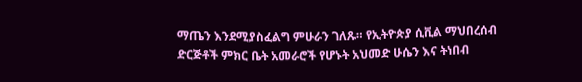ማጤን እንደሚያስፈልግ ምሁራን ገለጹ። የኢትዮጵያ ሲቪል ማህበረሰብ ድርጅቶች ምክር ቤት አመራሮች የሆኑት አህመድ ሁሴን እና ትነበብ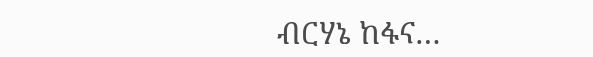ብርሃኔ ከፋና…